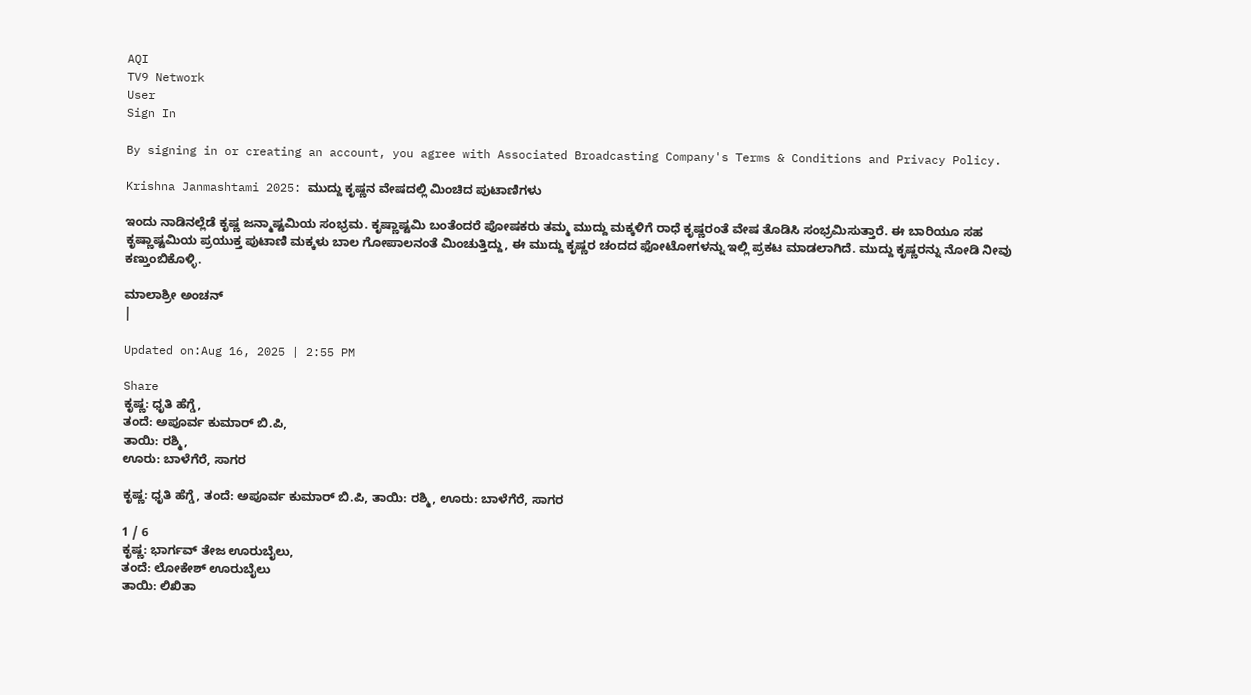AQI
TV9 Network
User
Sign In

By signing in or creating an account, you agree with Associated Broadcasting Company's Terms & Conditions and Privacy Policy.

Krishna Janmashtami 2025: ಮುದ್ದು ಕೃಷ್ಣನ ವೇಷದಲ್ಲಿ ಮಿಂಚಿದ ಪುಟಾಣಿಗಳು

ಇಂದು ನಾಡಿನಲ್ಲೆಡೆ ಕೃಷ್ಣ ಜನ್ಮಾಷ್ಟಮಿಯ ಸಂಭ್ರಮ. ಕೃಷ್ಣಾಷ್ಟಮಿ ಬಂತೆಂದರೆ ಪೋಷಕರು ತಮ್ಮ ಮುದ್ದು ಮಕ್ಕಳಿಗೆ ರಾಧೆ ಕೃಷ್ಣರಂತೆ ವೇಷ ತೊಡಿಸಿ ಸಂಭ್ರಮಿಸುತ್ತಾರೆ. ಈ ಬಾರಿಯೂ ಸಹ ಕೃಷ್ಣಾಷ್ಟಮಿಯ ಪ್ರಯುಕ್ತ ಪುಟಾಣಿ ಮಕ್ಕಳು ಬಾಲ ಗೋಪಾಲನಂತೆ ಮಿಂಚುತ್ತಿದ್ದು, ಈ ಮುದ್ದು ಕೃಷ್ಣರ ಚಂದದ ಫೋಟೋಗಳನ್ನು ಇಲ್ಲಿ ಪ್ರಕಟ ಮಾಡಲಾಗಿದೆ. ಮುದ್ದು ಕೃಷ್ಣರನ್ನು ನೋಡಿ ನೀವು ಕಣ್ತುಂಬಿಕೊಳ್ಳಿ.

ಮಾಲಾಶ್ರೀ ಅಂಚನ್
|

Updated on:Aug 16, 2025 | 2:55 PM

Share
ಕೃಷ್ಣ: ಧೃತಿ ಹೆಗ್ಡೆ,
ತಂದೆ: ಅಪೂರ್ವ ಕುಮಾರ್‌ ಬಿ.ಪಿ,
ತಾಯಿ: ರಶ್ಮಿ,
ಊರು: ಬಾಳೆಗೆರೆ, ಸಾಗರ

ಕೃಷ್ಣ: ಧೃತಿ ಹೆಗ್ಡೆ, ತಂದೆ: ಅಪೂರ್ವ ಕುಮಾರ್‌ ಬಿ.ಪಿ, ತಾಯಿ: ರಶ್ಮಿ, ಊರು: ಬಾಳೆಗೆರೆ, ಸಾಗರ

1 / 6
ಕೃಷ್ಣ: ಭಾರ್ಗವ್‌ ತೇಜ ಊರುಬೈಲು,
ತಂದೆ: ಲೋಕೇಶ್‌ ಊರುಬೈಲು
ತಾಯಿ: ಲಿಖಿತಾ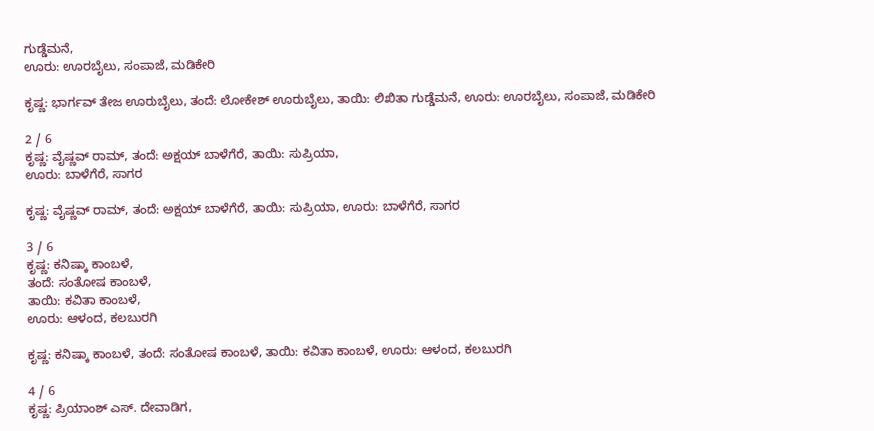ಗುಡ್ಡೆಮನೆ,
ಊರು: ಊರಬೈಲು, ಸಂಪಾಜೆ, ಮಡಿಕೇರಿ

ಕೃಷ್ಣ: ಭಾರ್ಗವ್‌ ತೇಜ ಊರುಬೈಲು, ತಂದೆ: ಲೋಕೇಶ್‌ ಊರುಬೈಲು, ತಾಯಿ: ಲಿಖಿತಾ ಗುಡ್ಡೆಮನೆ, ಊರು: ಊರಬೈಲು, ಸಂಪಾಜೆ, ಮಡಿಕೇರಿ

2 / 6
ಕೃಷ್ಣ: ವೈಷ್ಣವ್‌ ರಾಮ್‌, ತಂದೆ: ಅಕ್ಷಯ್‌ ಬಾಳೆಗೆರೆ, ತಾಯಿ: ಸುಪ್ರಿಯಾ,
ಊರು: ಬಾಳೆಗೆರೆ, ಸಾಗರ

ಕೃಷ್ಣ: ವೈಷ್ಣವ್‌ ರಾಮ್‌, ತಂದೆ: ಅಕ್ಷಯ್‌ ಬಾಳೆಗೆರೆ, ತಾಯಿ: ಸುಪ್ರಿಯಾ, ಊರು: ಬಾಳೆಗೆರೆ, ಸಾಗರ

3 / 6
ಕೃಷ್ಣ: ಕನಿಷ್ಕಾ ಕಾಂಬಳೆ,
ತಂದೆ: ಸಂತೋಷ ಕಾಂಬಳೆ,
ತಾಯಿ: ಕವಿತಾ ಕಾಂಬಳೆ,
ಊರು: ಆಳಂದ, ಕಲಬುರಗಿ

ಕೃಷ್ಣ: ಕನಿಷ್ಕಾ ಕಾಂಬಳೆ, ತಂದೆ: ಸಂತೋಷ ಕಾಂಬಳೆ, ತಾಯಿ: ಕವಿತಾ ಕಾಂಬಳೆ, ಊರು: ಆಳಂದ, ಕಲಬುರಗಿ

4 / 6
ಕೃಷ್ಣ: ಪ್ರಿಯಾಂಶ್‌ ಎಸ್. ದೇವಾಡಿಗ,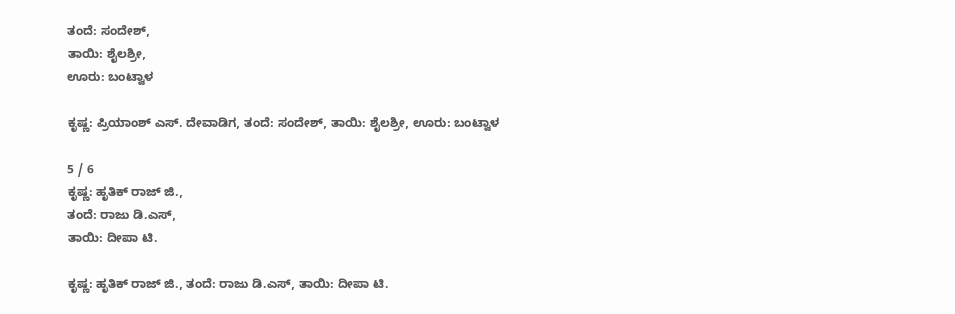ತಂದೆ: ಸಂದೇಶ್‌,
ತಾಯಿ: ಶೈಲಶ್ರೀ,
ಊರು: ಬಂಟ್ವಾಳ

ಕೃಷ್ಣ: ಪ್ರಿಯಾಂಶ್‌ ಎಸ್. ದೇವಾಡಿಗ, ತಂದೆ: ಸಂದೇಶ್‌, ತಾಯಿ: ಶೈಲಶ್ರೀ, ಊರು: ಬಂಟ್ವಾಳ

5 / 6
ಕೃಷ್ಣ: ಹೃತಿಕ್‌ ರಾಜ್‌ ಜಿ.,
ತಂದೆ: ರಾಜು ಡಿ.ಎಸ್‌,
ತಾಯಿ: ದೀಪಾ ಟಿ.

ಕೃಷ್ಣ: ಹೃತಿಕ್‌ ರಾಜ್‌ ಜಿ., ತಂದೆ: ರಾಜು ಡಿ.ಎಸ್‌, ತಾಯಿ: ದೀಪಾ ಟಿ.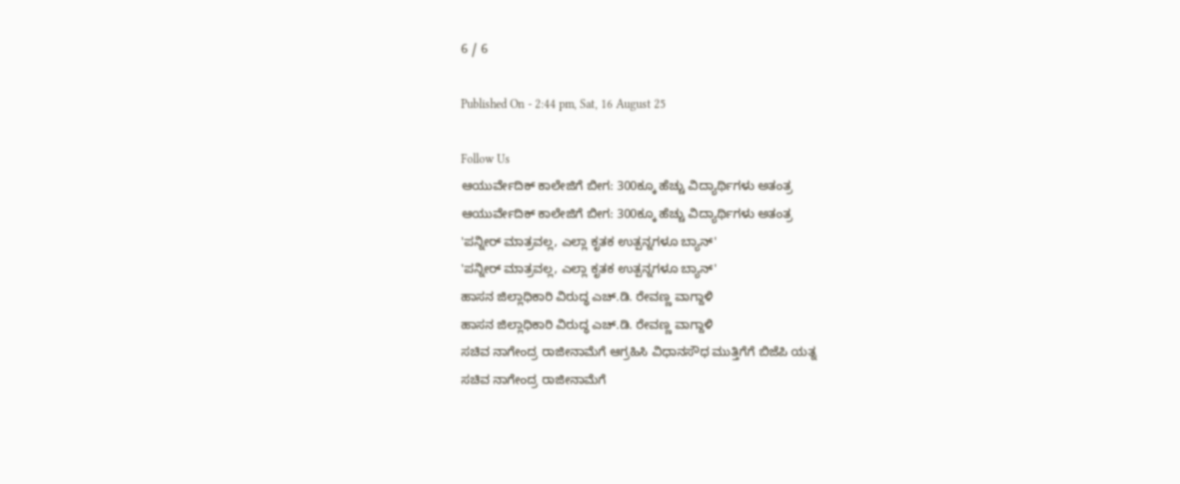6 / 6

Published On - 2:44 pm, Sat, 16 August 25

Follow Us
ಆಯುರ್ವೇದಿಕ್ ಕಾಲೇಜಿಗೆ ಬೀಗ: 300ಕ್ಕೂ ಹೆಚ್ಚು ವಿದ್ಯಾರ್ಥಿಗಳು ಅತಂತ್ರ
ಆಯುರ್ವೇದಿಕ್ ಕಾಲೇಜಿಗೆ ಬೀಗ: 300ಕ್ಕೂ ಹೆಚ್ಚು ವಿದ್ಯಾರ್ಥಿಗಳು ಅತಂತ್ರ
'ಪನ್ನೀರ್ ಮಾತ್ರವಲ್ಲ, ಎಲ್ಲಾ ಕೃತಕ ಉತ್ಪನ್ನಗಳೂ ಬ್ಯಾನ್'
'ಪನ್ನೀರ್ ಮಾತ್ರವಲ್ಲ, ಎಲ್ಲಾ ಕೃತಕ ಉತ್ಪನ್ನಗಳೂ ಬ್ಯಾನ್'
ಹಾಸನ ಜಿಲ್ಲಾಧಿಕಾರಿ ವಿರುದ್ಧ ಎಚ್.ಡಿ. ರೇವಣ್ಣ ವಾಗ್ದಾಳಿ
ಹಾಸನ ಜಿಲ್ಲಾಧಿಕಾರಿ ವಿರುದ್ಧ ಎಚ್.ಡಿ. ರೇವಣ್ಣ ವಾಗ್ದಾಳಿ
ಸಚಿವ ನಾಗೇಂದ್ರ ರಾಜೀನಾಮೆಗೆ ಆಗ್ರಹಿಸಿ ವಿಧಾನಸೌಧ ಮುತ್ತಿಗೆಗೆ ಬಿಜೆಪಿ ಯತ್ನ
ಸಚಿವ ನಾಗೇಂದ್ರ ರಾಜೀನಾಮೆಗೆ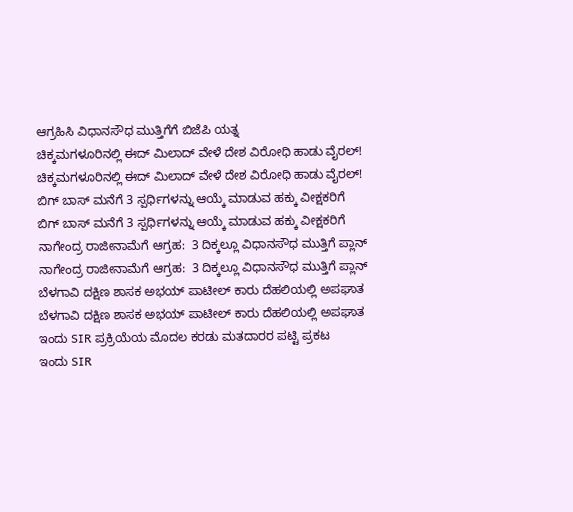ಆಗ್ರಹಿಸಿ ವಿಧಾನಸೌಧ ಮುತ್ತಿಗೆಗೆ ಬಿಜೆಪಿ ಯತ್ನ
ಚಿಕ್ಕಮಗಳೂರಿನಲ್ಲಿ ಈದ್ ಮಿಲಾದ್ ವೇಳೆ ದೇಶ ವಿರೋಧಿ ಹಾಡು ವೈರಲ್!
ಚಿಕ್ಕಮಗಳೂರಿನಲ್ಲಿ ಈದ್ ಮಿಲಾದ್ ವೇಳೆ ದೇಶ ವಿರೋಧಿ ಹಾಡು ವೈರಲ್!
ಬಿಗ್ ಬಾಸ್ ಮನೆಗೆ 3 ಸ್ಪರ್ಧಿಗಳನ್ನು ಆಯ್ಕೆ ಮಾಡುವ ಹಕ್ಕು ವೀಕ್ಷಕರಿಗೆ
ಬಿಗ್ ಬಾಸ್ ಮನೆಗೆ 3 ಸ್ಪರ್ಧಿಗಳನ್ನು ಆಯ್ಕೆ ಮಾಡುವ ಹಕ್ಕು ವೀಕ್ಷಕರಿಗೆ
ನಾಗೇಂದ್ರ ರಾಜೀನಾಮೆಗೆ ಆಗ್ರಹ:  3 ದಿಕ್ಕಲ್ಲೂ ವಿಧಾನಸೌಧ ಮುತ್ತಿಗೆ ಪ್ಲಾನ್
ನಾಗೇಂದ್ರ ರಾಜೀನಾಮೆಗೆ ಆಗ್ರಹ:  3 ದಿಕ್ಕಲ್ಲೂ ವಿಧಾನಸೌಧ ಮುತ್ತಿಗೆ ಪ್ಲಾನ್
ಬೆಳಗಾವಿ ದಕ್ಷಿಣ ಶಾಸಕ ಅಭಯ್ ಪಾಟೀಲ್ ಕಾರು ದೆಹಲಿಯಲ್ಲಿ ಅಪಘಾತ
ಬೆಳಗಾವಿ ದಕ್ಷಿಣ ಶಾಸಕ ಅಭಯ್ ಪಾಟೀಲ್ ಕಾರು ದೆಹಲಿಯಲ್ಲಿ ಅಪಘಾತ
ಇಂದು SIR ಪ್ರಕ್ರಿಯೆಯ ಮೊದಲ ಕರಡು ಮತದಾರರ ಪಟ್ಟಿ ಪ್ರಕಟ
ಇಂದು SIR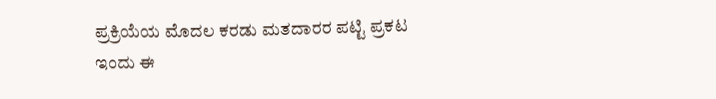ಪ್ರಕ್ರಿಯೆಯ ಮೊದಲ ಕರಡು ಮತದಾರರ ಪಟ್ಟಿ ಪ್ರಕಟ
ಇಂದು ಈ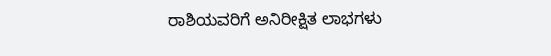ರಾಶಿಯವರಿಗೆ ಅನಿರೀಕ್ಷಿತ ಲಾಭಗಳು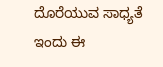ದೊರೆಯುವ ಸಾಧ್ಯತೆ
ಇಂದು ಈ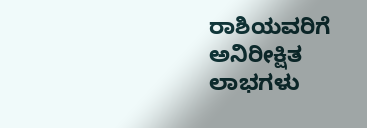ರಾಶಿಯವರಿಗೆ ಅನಿರೀಕ್ಷಿತ ಲಾಭಗಳು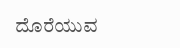ದೊರೆಯುವ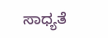ಸಾಧ್ಯತೆ